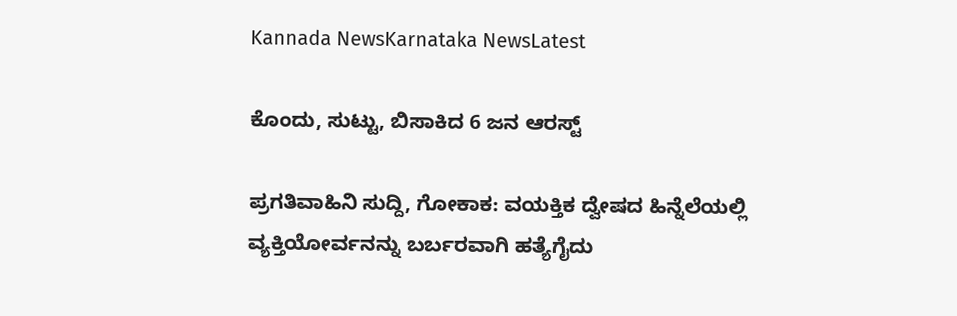Kannada NewsKarnataka NewsLatest

ಕೊಂದು, ಸುಟ್ಟು, ಬಿಸಾಕಿದ 6 ಜನ ಆರಸ್ಟ್

ಪ್ರಗತಿವಾಹಿನಿ ಸುದ್ದಿ, ಗೋಕಾಕ: ವಯಕ್ತಿಕ ದ್ವೇಷದ ಹಿನ್ನೆಲೆಯಲ್ಲಿ ವ್ಯಕ್ತಿಯೋರ್ವನನ್ನು ಬರ್ಬರವಾಗಿ ಹತ್ಯೆಗೈದು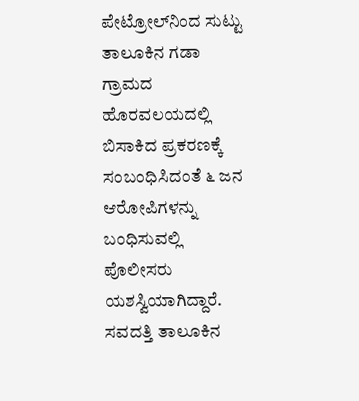ಪೇಟ್ರೋಲ್‌ನಿಂದ ಸುಟ್ಟು ತಾಲೂಕಿನ ಗಡಾ ಗ್ರಾಮದ ಹೊರವಲಯದಲ್ಲಿ ಬಿಸಾಕಿದ ಪ್ರಕರಣಕ್ಕೆ ಸಂಬಂಧಿಸಿದಂತೆ ೬ ಜನ ಆರೋಪಿಗಳನ್ನು  ಬಂಧಿಸುವಲ್ಲಿ ಪೊಲೀಸರು ಯಶಸ್ವಿಯಾಗಿದ್ದಾರೆ.
ಸವದತ್ತಿ ತಾಲೂಕಿನ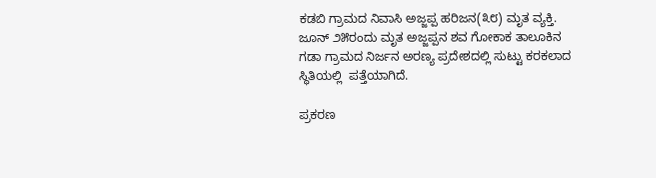ಕಡಬಿ ಗ್ರಾಮದ ನಿವಾಸಿ ಅಜ್ಜಪ್ಪ ಹರಿಜನ(೩೮) ಮೃತ ವ್ಯಕ್ತಿ.  ಜೂನ್ ೨೫ರಂದು ಮೃತ ಅಜ್ಜಪ್ಪನ ಶವ ಗೋಕಾಕ ತಾಲೂಕಿನ ಗಡಾ ಗ್ರಾಮದ ನಿರ್ಜನ ಅರಣ್ಯ ಪ್ರದೇಶದಲ್ಲಿ ಸುಟ್ಟು ಕರಕಲಾದ ಸ್ಥಿತಿಯಲ್ಲಿ  ಪತ್ತೆಯಾಗಿದೆ.

ಪ್ರಕರಣ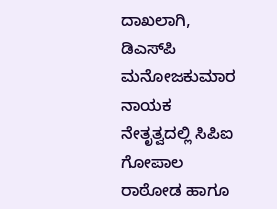ದಾಖಲಾಗಿ, ಡಿಎಸ್‌ಪಿ ಮನೋಜಕುಮಾರ ನಾಯಕ ನೇತೃತ್ವದಲ್ಲಿ ಸಿಪಿಐ ಗೋಪಾಲ ರಾಠೋಡ ಹಾಗೂ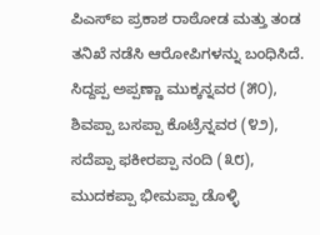ಪಿಎಸ್‌ಐ ಪ್ರಕಾಶ ರಾಠೋಡ ಮತ್ತು ತಂಡ ತನಿಖೆ ನಡೆಸಿ ಆರೋಪಿಗಳನ್ನು ಬಂಧಿಸಿದೆ.
ಸಿದ್ದಪ್ಪ ಅಪ್ಪಣ್ಣಾ ಮುಕ್ಕನ್ನವರ (೫೦), ಶಿವಪ್ಪಾ ಬಸಪ್ಪಾ ಕೊಟ್ರೆನ್ನವರ (೪೨), ಸದೆಪ್ಪಾ ಫಕೀರಪ್ಪಾ ನಂದಿ (೩೮), ಮುದಕಪ್ಪಾ ಭೀಮಪ್ಪಾ ಡೊಳ್ಳಿ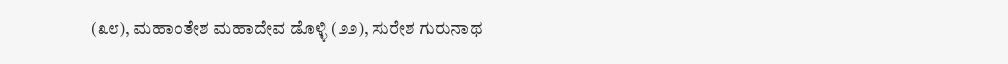(೩೮), ಮಹಾಂತೇಶ ಮಹಾದೇವ ಡೊಳ್ಳಿ (೨೨), ಸುರೇಶ ಗುರುನಾಥ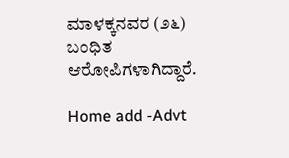ಮಾಳಕ್ಕನವರ (೨೬) ಬಂಧಿತ ಆರೋಪಿಗಳಾಗಿದ್ದಾರೆ.

Home add -Advt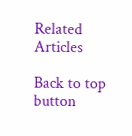Related Articles

Back to top button